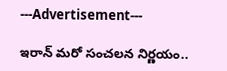---Advertisement---

ఇరాన్ మరో సంచలన నిర్ణయం..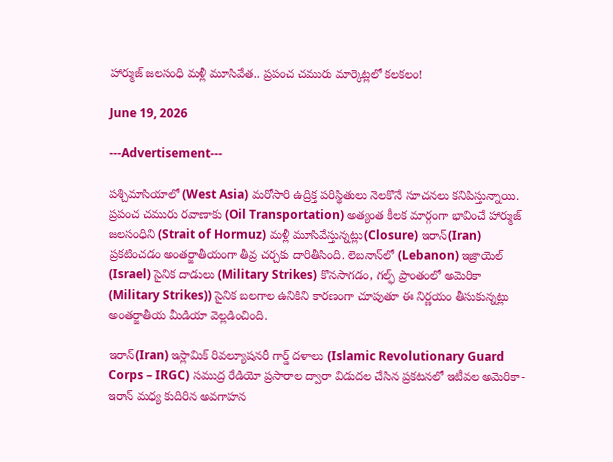హార్ముజ్ జలసంధి మళ్లీ మూసివేత.. ప్రపంచ చమురు మార్కెట్లలో కలకలం!

June 19, 2026

---Advertisement---

పశ్చిమాసియాలో (West Asia) మరోసారి ఉద్రిక్త పరిస్థితులు నెలకొనే సూచనలు కనిపిస్తున్నాయి. ప్రపంచ చమురు రవాణాకు (Oil Transportation) అత్యంత కీలక మార్గంగా భావించే హార్ముజ్ జలసంధిని (Strait of Hormuz) మళ్లీ మూసివేస్తున్నట్లు(Closure) ఇరాన్(Iran) ప్రకటించడం అంతర్జాతీయంగా తీవ్ర చర్చకు దారితీసింది. లెబనాన్‌లో (Lebanon) ఇజ్రాయెల్ (Israel) సైనిక దాడులు (Military Strikes) కొనసాగడం, గల్ఫ్ ప్రాంతంలో అమెరికా (Military Strikes)) సైనిక బలగాల ఉనికిని కారణంగా చూపుతూ ఈ నిర్ణయం తీసుకున్నట్లు అంతర్జాతీయ మీడియా వెల్లడించింది.

ఇరాన్(Iran) ఇస్లామిక్ రివల్యూషనరీ గార్డ్ దళాలు (Islamic Revolutionary Guard Corps – IRGC) సముద్ర రేడియో ప్రసారాల ద్వారా విడుదల చేసిన ప్రకటనలో ఇటీవల అమెరికా-ఇరాన్ మధ్య కుదిరిన అవగాహన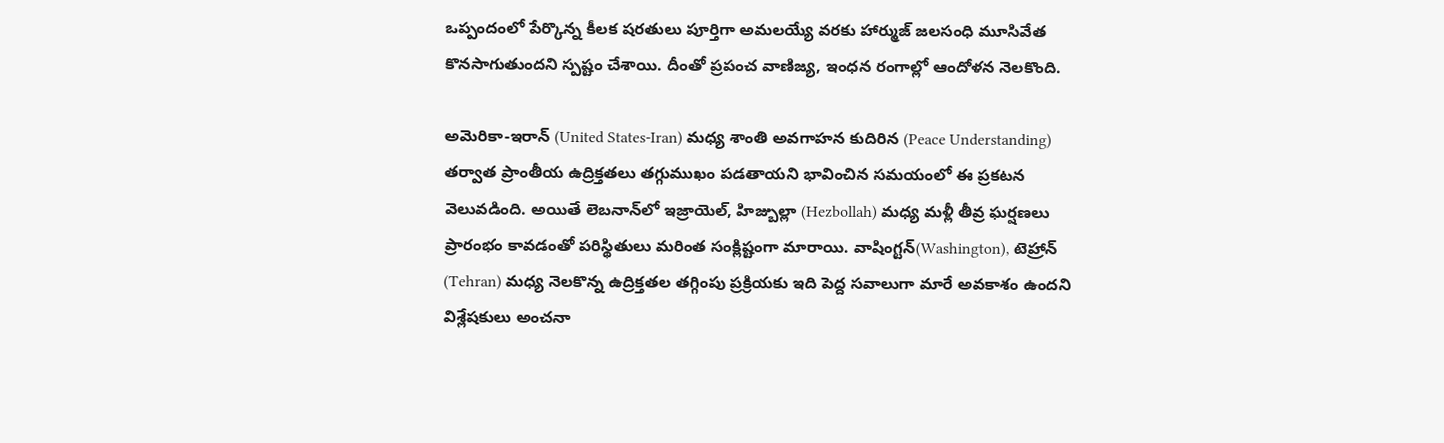ఒప్పందంలో పేర్కొన్న కీలక షరతులు పూర్తిగా అమలయ్యే వరకు హార్ముజ్ జలసంధి మూసివేత కొనసాగుతుందని స్పష్టం చేశాయి. దీంతో ప్రపంచ వాణిజ్య, ఇంధన రంగాల్లో ఆందోళన నెలకొంది.

అమెరికా-ఇరాన్ (United States-Iran) మధ్య శాంతి అవగాహన కుదిరిన (Peace Understanding) తర్వాత ప్రాంతీయ ఉద్రిక్తతలు తగ్గుముఖం పడతాయని భావించిన సమయంలో ఈ ప్రకటన వెలువడింది. అయితే లెబనాన్‌లో ఇజ్రాయెల్, హిజ్బుల్లా (Hezbollah) మధ్య మళ్లీ తీవ్ర ఘర్షణలు ప్రారంభం కావడంతో పరిస్థితులు మరింత సంక్లిష్టంగా మారాయి. వాషింగ్టన్(Washington), టెహ్రాన్ (Tehran) మధ్య నెలకొన్న ఉద్రిక్తతల తగ్గింపు ప్రక్రియకు ఇది పెద్ద సవాలుగా మారే అవకాశం ఉందని విశ్లేషకులు అంచనా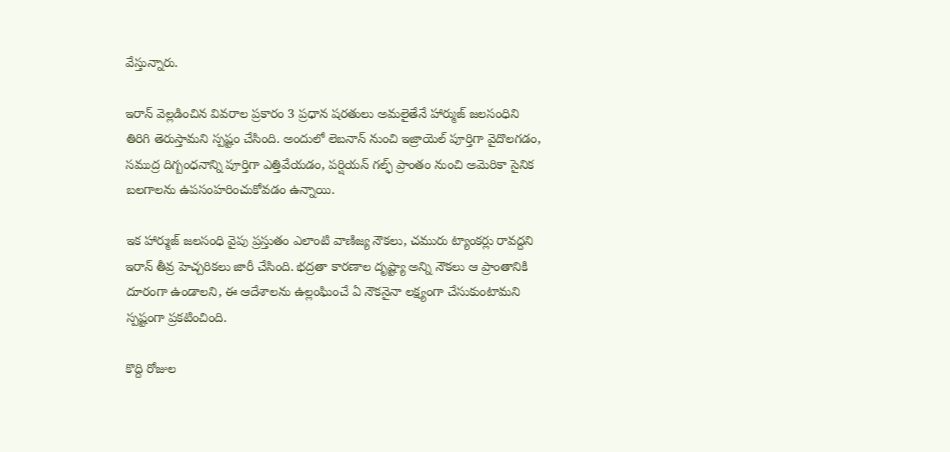వేస్తున్నారు.

ఇరాన్ వెల్లడించిన వివరాల ప్రకారం 3 ప్రధాన షరతులు అమలైతేనే హార్ముజ్ జలసంధిని తిరిగి తెరుస్తామని స్పష్టం చేసింది. అందులో లెబనాన్ నుంచి ఇజ్రాయెల్ పూర్తిగా వైదొలగడం, సముద్ర దిగ్బంధనాన్ని పూర్తిగా ఎత్తివేయడం, పర్షియన్ గల్ఫ్ ప్రాంతం నుంచి అమెరికా సైనిక బలగాలను ఉపసంహరించుకోవడం ఉన్నాయి.

ఇక హార్ముజ్ జలసంధి వైపు ప్రస్తుతం ఎలాంటి వాణిజ్య నౌకలు, చమురు ట్యాంకర్లు రావద్దని ఇరాన్ తీవ్ర హెచ్చరికలు జారీ చేసింది. భద్రతా కారణాల దృష్ట్యా అన్ని నౌకలు ఆ ప్రాంతానికి దూరంగా ఉండాలని, ఈ ఆదేశాలను ఉల్లంఘించే ఏ నౌకనైనా లక్ష్యంగా చేసుకుంటామని స్పష్టంగా ప్రకటించింది.

కొద్ది రోజుల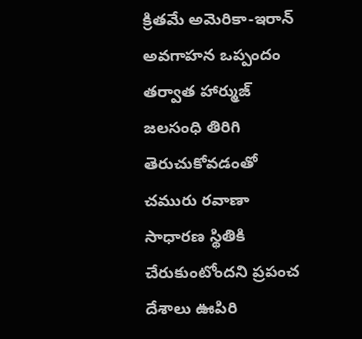క్రితమే అమెరికా-ఇరాన్ అవగాహన ఒప్పందం తర్వాత హార్ముజ్ జలసంధి తిరిగి తెరుచుకోవడంతో చమురు రవాణా సాధారణ స్థితికి చేరుకుంటోందని ప్రపంచ దేశాలు ఊపిరి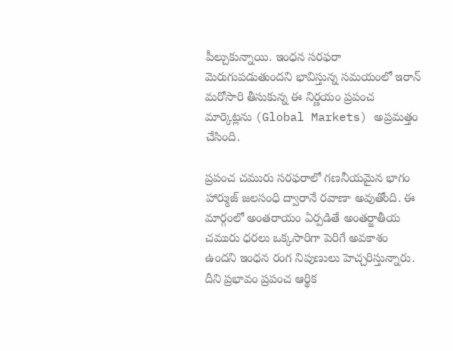పీల్చుకున్నాయి. ఇంధన సరఫరా మెరుగుపడుతుందని భావిస్తున్న సమయంలో ఇరాన్ మరోసారి తీసుకున్న ఈ నిర్ణయం ప్రపంచ మార్కెట్లను (Global Markets) అప్రమత్తం చేసింది.

ప్రపంచ చమురు సరఫరాలో గణనీయమైన భాగం హార్ముజ్ జలసంధి ద్వారానే రవాణా అవుతోంది. ఈ మార్గంలో అంతరాయం ఏర్పడితే అంతర్జాతీయ చమురు ధరలు ఒక్కసారిగా పెరిగే అవకాశం ఉందని ఇంధన రంగ నిపుణులు హెచ్చరిస్తున్నారు. దీని ప్రభావం ప్రపంచ ఆర్థిక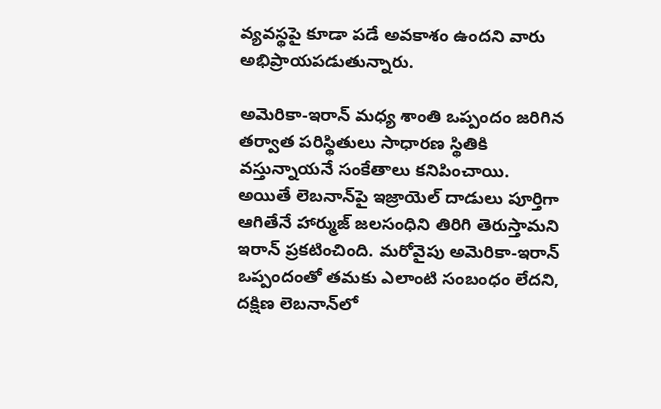వ్యవస్థపై కూడా పడే అవకాశం ఉందని వారు అభిప్రాయపడుతున్నారు.

అమెరికా-ఇరాన్ మధ్య శాంతి ఒప్పందం జరిగిన తర్వాత పరిస్థితులు సాధారణ స్థితికి వస్తున్నాయనే సంకేతాలు కనిపించాయి. అయితే లెబనాన్‌పై ఇజ్రాయెల్ దాడులు పూర్తిగా ఆగితేనే హార్ముజ్ జలసంధిని తిరిగి తెరుస్తామని ఇరాన్ ప్రకటించింది. మరోవైపు అమెరికా-ఇరాన్ ఒప్పందంతో తమకు ఎలాంటి సంబంధం లేదని, దక్షిణ లెబనాన్‌లో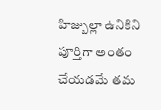హిజ్బుల్లా ఉనికిని పూర్తిగా అంతం చేయడమే తమ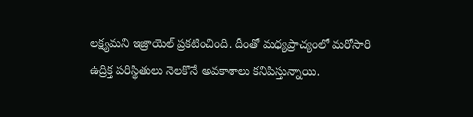లక్ష్యమని ఇజ్రాయెల్ ప్రకటించింది. దీంతో మధ్యప్రాచ్యంలో మరోసారి ఉద్రిక్త పరిస్థితులు నెలకొనే అవకాశాలు కనిపిస్తున్నాయి.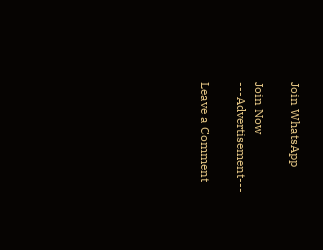Join WhatsApp

Join Now
---Advertisement---

Leave a Comment